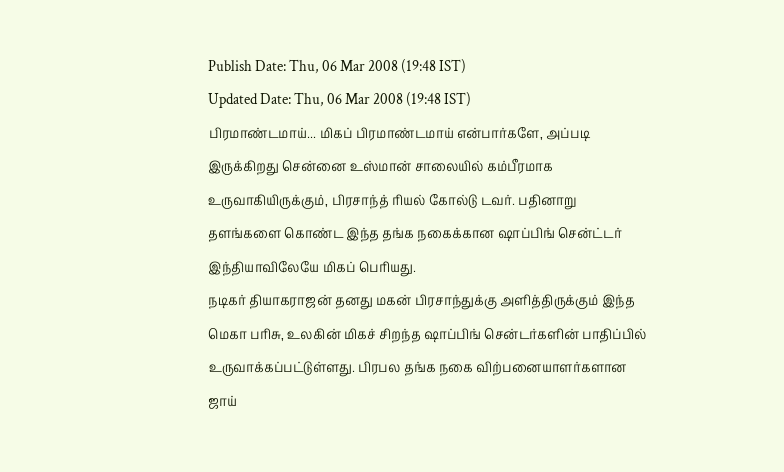Publish Date: Thu, 06 Mar 2008 (19:48 IST)
Updated Date: Thu, 06 Mar 2008 (19:48 IST)
பிரமாண்டமாய்... மிகப் பிரமாண்டமாய் என்பார்களே, அப்படி இருக்கிறது சென்னை உஸ்மான் சாலையில் கம்பீரமாக உருவாகியிருக்கும், பிரசாந்த் ரியல் கோல்டு டவர். பதினாறு தளங்களை கொண்ட இந்த தங்க நகைக்கான ஷாப்பிங் சென்ட்டர் இந்தியாவிலேயே மிகப் பெரியது.
நடிகர் தியாகராஜன் தனது மகன் பிரசாந்துக்கு அளித்திருக்கும் இந்த மெகா பரிசு, உலகின் மிகச் சிறந்த ஷாப்பிங் சென்டர்களின் பாதிப்பில் உருவாக்கப்பட்டுள்ளது. பிரபல தங்க நகை விற்பனையாளர்களான ஜாய்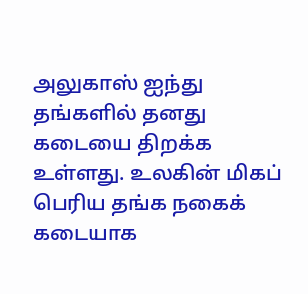அலுகாஸ் ஐந்து தங்களில் தனது கடையை திறக்க உள்ளது. உலகின் மிகப் பெரிய தங்க நகைக் கடையாக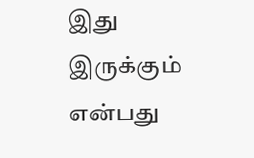இது இருக்கும் என்பது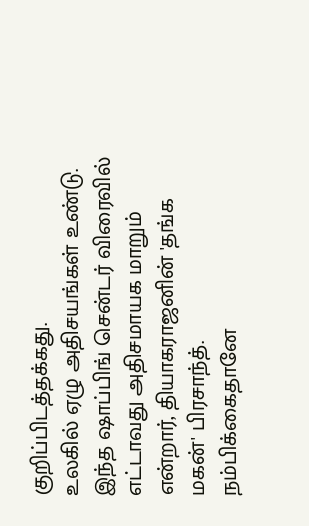குறிப்பிடத்தக்கது.
உலகில் ஏழு அதிசயங்கள் உண்டு. இந்த ஷாப்பிங் சென்டர் விரைவில் எட்டாவது அதிசமாயக மாறும் என்றார், தியாகராஜனின் 'தங்க மகன்' பிரசாந்த்.
நம்பிக்கைதானே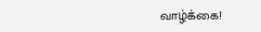வாழ்க்கை!